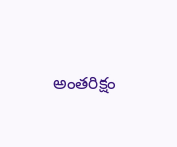అంతరిక్షం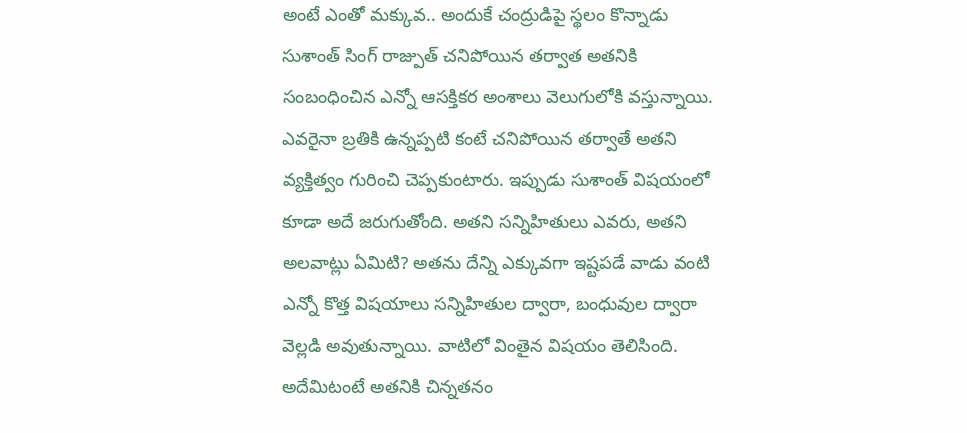అంటే ఎంతో మక్కువ.. అందుకే చంద్రుడిపై స్థలం కొన్నాడు
సుశాంత్ సింగ్ రాజ్పుత్ చనిపోయిన తర్వాత అతనికి సంబంధించిన ఎన్నో ఆసక్తికర అంశాలు వెలుగులోకి వస్తున్నాయి. ఎవరైనా బ్రతికి ఉన్నప్పటి కంటే చనిపోయిన తర్వాతే అతని వ్యక్తిత్వం గురించి చెప్పకుంటారు. ఇప్పుడు సుశాంత్ విషయంలో కూడా అదే జరుగుతోంది. అతని సన్నిహితులు ఎవరు, అతని అలవాట్లు ఏమిటి? అతను దేన్ని ఎక్కువగా ఇష్టపడే వాడు వంటి ఎన్నో కొత్త విషయాలు సన్నిహితుల ద్వారా, బంధువుల ద్వారా వెల్లడి అవుతున్నాయి. వాటిలో వింతైన విషయం తెలిసింది. అదేమిటంటే అతనికి చిన్నతనం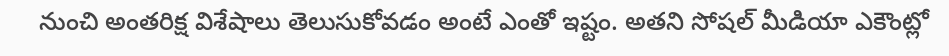నుంచి అంతరిక్ష విశేషాలు తెలుసుకోవడం అంటే ఎంతో ఇష్టం. అతని సోషల్ మీడియా ఎకౌంట్లో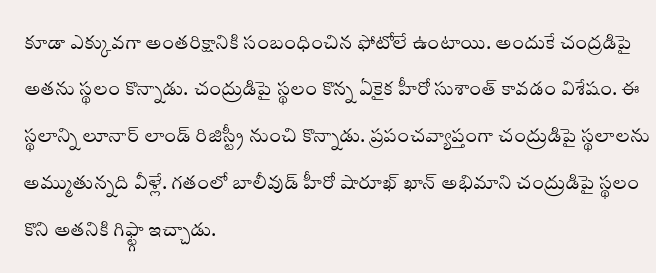కూడా ఎక్కువగా అంతరిక్షానికి సంబంధించిన ఫోటోలే ఉంటాయి. అందుకే చంద్రడిపై అతను స్థలం కొన్నాడు. చంద్రుడిపై స్థలం కొన్న ఏకైక హీరో సుశాంత్ కావడం విశేషం. ఈ స్థలాన్ని లూనార్ లాండ్ రిజిస్ట్రీ నుంచి కొన్నాడు. ప్రపంచవ్యాప్తంగా చంద్రుడిపై స్థలాలను అమ్ముతున్నది వీళ్లే. గతంలో బాలీవుడ్ హీరో షారూఖ్ ఖాన్ అభిమాని చంద్రుడిపై స్థలం కొని అతనికి గిఫ్ట్గా ఇచ్చాడు.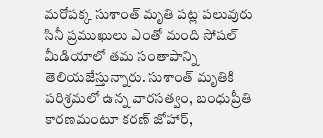మరోపక్క సుశాంత్ మృతి పట్ల పలువురు సినీ ప్రముఖులు ఎంతో మంది సోషల్ మీడియాలో తమ సంతాపాన్ని తెలియజేస్తున్నారు. సుశాంత్ మృతికి పరిశ్రమలో ఉన్న వారసత్వం, బంధుప్రీతి కారణమంటూ కరణ్ జోహార్,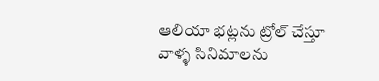ఆలియా భట్లను ట్రోల్ చేస్తూ వాళ్ళ సినిమాలను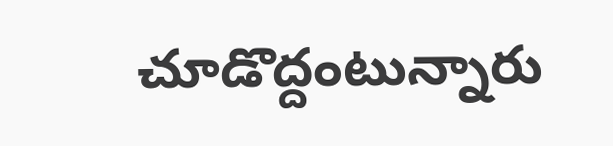చూడొద్దంటున్నారు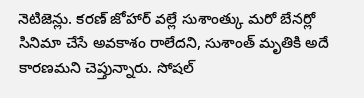నెటిజెన్లు. కరణ్ జోహార్ వల్లే సుశాంత్కు మరో బేనర్లో సినిమా చేసే అవకాశం రాలేదని, సుశాంత్ మృతికి అదే కారణమని చెప్తున్నారు. సోషల్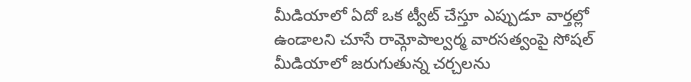మీడియాలో ఏదో ఒక ట్వీట్ చేస్తూ ఎప్పుడూ వార్తల్లో ఉండాలని చూసే రామ్గోపాల్వర్మ వారసత్వంపై సోషల్ మీడియాలో జరుగుతున్న చర్చలను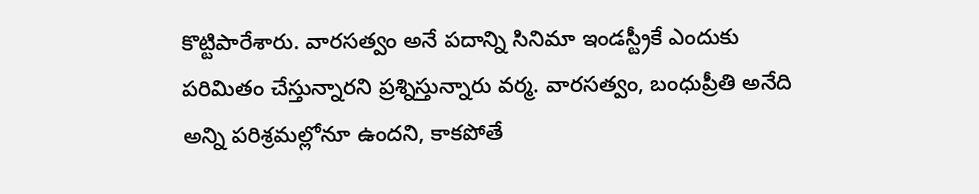కొట్టిపారేశారు. వారసత్వం అనే పదాన్ని సినిమా ఇండస్ట్రీకే ఎందుకు పరిమితం చేస్తున్నారని ప్రశ్నిస్తున్నారు వర్మ. వారసత్వం, బంధుప్రీతి అనేది అన్ని పరిశ్రమల్లోనూ ఉందని, కాకపోతే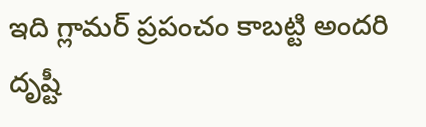ఇది గ్లామర్ ప్రపంచం కాబట్టి అందరి దృష్టీ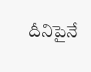దీనిపైనే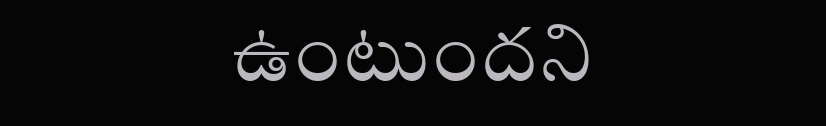ఉంటుందని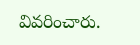వివరించారు.